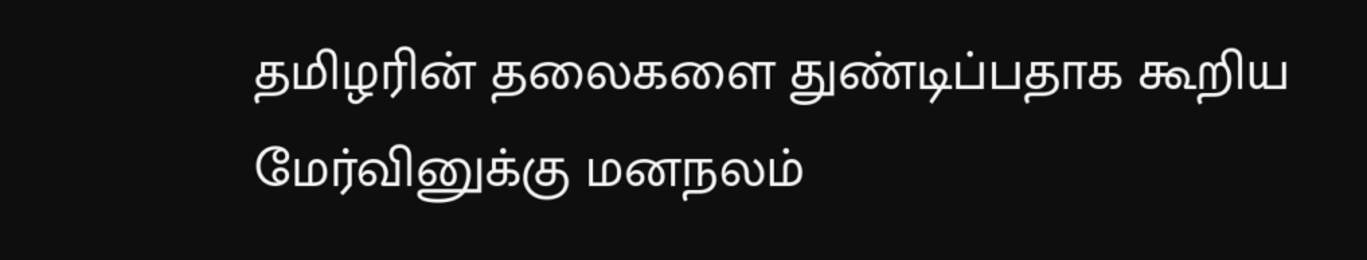தமிழரின் தலைகளை துண்டிப்பதாக கூறிய மேர்வினுக்கு மனநலம்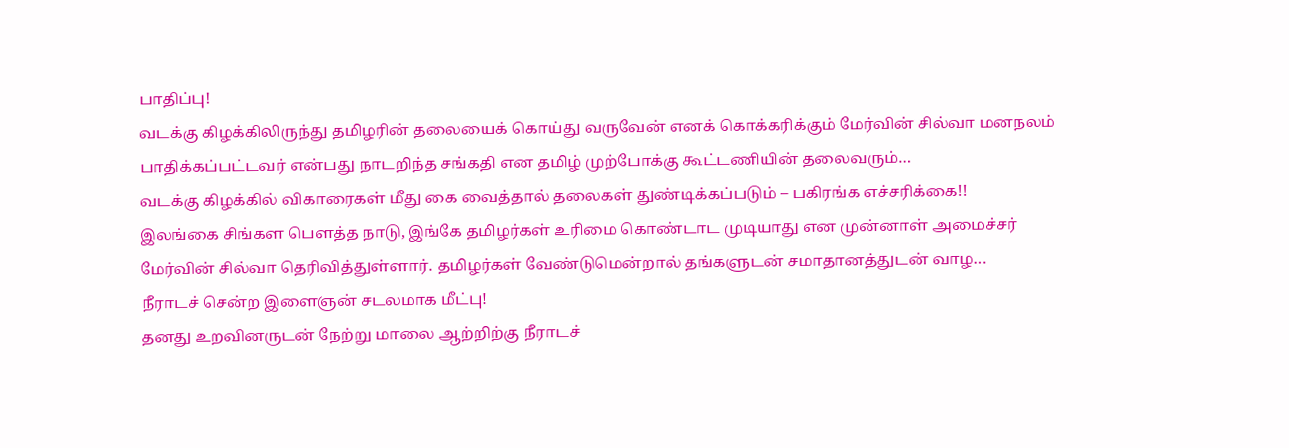பாதிப்பு!
வடக்கு கிழக்கிலிருந்து தமிழரின் தலையைக் கொய்து வருவேன் எனக் கொக்கரிக்கும் மேர்வின் சில்வா மனநலம் பாதிக்கப்பட்டவர் என்பது நாடறிந்த சங்கதி என தமிழ் முற்போக்கு கூட்டணியின் தலைவரும்…
வடக்கு கிழக்கில் விகாரைகள் மீது கை வைத்தால் தலைகள் துண்டிக்கப்படும் – பகிரங்க எச்சரிக்கை!!
இலங்கை சிங்கள பௌத்த நாடு, இங்கே தமிழர்கள் உரிமை கொண்டாட முடியாது என முன்னாள் அமைச்சர் மேர்வின் சில்வா தெரிவித்துள்ளார். தமிழர்கள் வேண்டுமென்றால் தங்களுடன் சமாதானத்துடன் வாழ…
நீராடச் சென்ற இளைஞன் சடலமாக மீட்பு!
தனது உறவினருடன் நேற்று மாலை ஆற்றிற்கு நீராடச்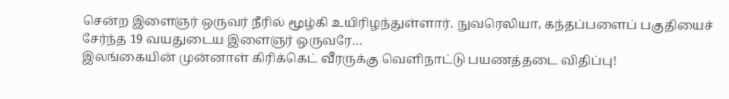சென்ற இளைஞர் ஒருவர் நீரில் மூழ்கி உயிரிழந்துள்ளார். நுவரெலியா, கந்தப்பளைப் பகுதியைச் சேர்ந்த 19 வயதுடைய இளைஞர் ஒருவரே…
இலங்கையின் முன்னாள் கிரிக்கெட் வீரருக்கு வெளிநாட்டு பயணத்தடை விதிப்பு!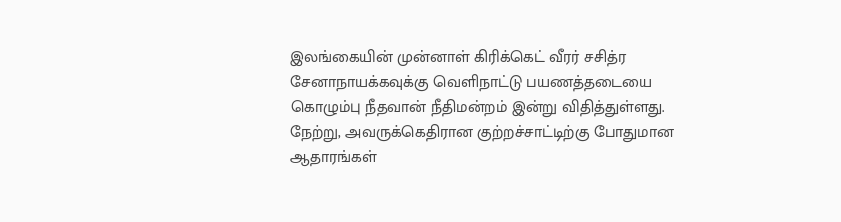இலங்கையின் முன்னாள் கிரிக்கெட் வீரர் சசித்ர சேனாநாயக்கவுக்கு வெளிநாட்டு பயணத்தடையை கொழும்பு நீதவான் நீதிமன்றம் இன்று விதித்துள்ளது. நேற்று, அவருக்கெதிரான குற்றச்சாட்டிற்கு போதுமான ஆதாரங்கள்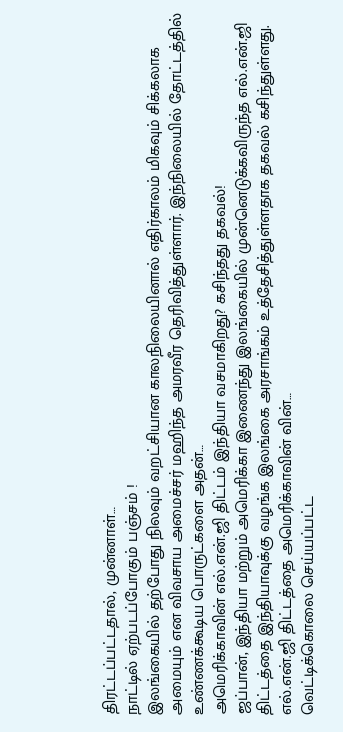திரட்டப்பட்டதால், முன்னாள்…
நாட்டில் ஏற்படப்போகும் பஞ்சம் !
இலங்கையில் தற்போது நிலவும் வறட்சியான காலநிலையினால் எதிர்காலம் மிகவும் சிக்கலாக அமையும் என விவசாய அமைச்சர் மஹிந்த அமரவீர தெரிவித்துள்ளார். இந்நிலையில் தோட்டத்தில் உண்ணக்கூடிய பொருட்களை அதன்…
அமெரிக்காவின் எல்.என்.ஜி திட்டம் இந்தியா வசமாகிறது? கசிந்தது தகவல்!
ஜப்பான், இந்தியா மற்றும் அமெரிக்கா இணைந்து இலங்கையில் முன்னெடுக்கவிருந்த எல்.என்.ஜி திட்டத்தை இந்தியாவுக்கு வழங்க இலங்கை அரசாங்கம் உத்தேசித்துள்ளதாக தகவல் கசிந்துள்ளது. எல்.என்.ஜி திட்டத்தை அமெரிக்காவின் வின்…
வெட்டிக்கொலை செய்யப்பட்ட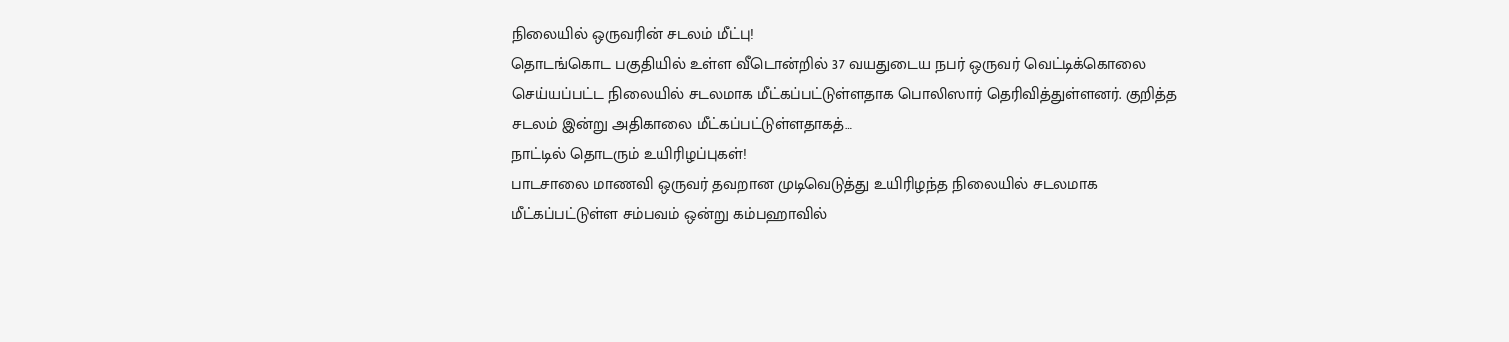நிலையில் ஒருவரின் சடலம் மீட்பு!
தொடங்கொட பகுதியில் உள்ள வீடொன்றில் 37 வயதுடைய நபர் ஒருவர் வெட்டிக்கொலை செய்யப்பட்ட நிலையில் சடலமாக மீட்கப்பட்டுள்ளதாக பொலிஸார் தெரிவித்துள்ளனர். குறித்த சடலம் இன்று அதிகாலை மீட்கப்பட்டுள்ளதாகத்…
நாட்டில் தொடரும் உயிரிழப்புகள்!
பாடசாலை மாணவி ஒருவர் தவறான முடிவெடுத்து உயிரிழந்த நிலையில் சடலமாக மீட்கப்பட்டுள்ள சம்பவம் ஒன்று கம்பஹாவில்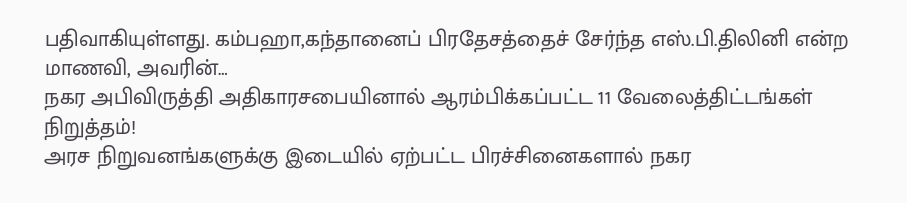பதிவாகியுள்ளது. கம்பஹா,கந்தானைப் பிரதேசத்தைச் சேர்ந்த எஸ்.பி.திலினி என்ற மாணவி, அவரின்…
நகர அபிவிருத்தி அதிகாரசபையினால் ஆரம்பிக்கப்பட்ட 11 வேலைத்திட்டங்கள் நிறுத்தம்!
அரச நிறுவனங்களுக்கு இடையில் ஏற்பட்ட பிரச்சினைகளால் நகர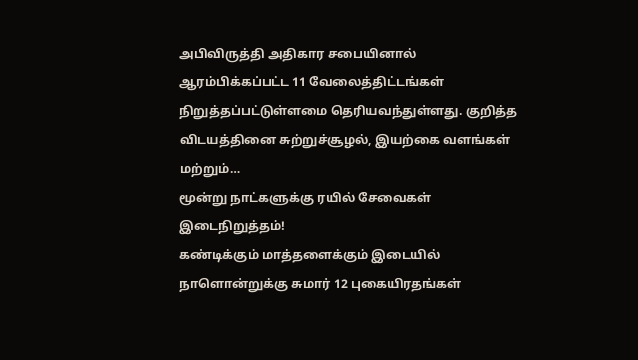அபிவிருத்தி அதிகார சபையினால் ஆரம்பிக்கப்பட்ட 11 வேலைத்திட்டங்கள் நிறுத்தப்பட்டுள்ளமை தெரியவந்துள்ளது. குறித்த விடயத்தினை சுற்றுச்சூழல், இயற்கை வளங்கள் மற்றும்…
மூன்று நாட்களுக்கு ரயில் சேவைகள் இடைநிறுத்தம்!
கண்டிக்கும் மாத்தளைக்கும் இடையில் நாளொன்றுக்கு சுமார் 12 புகையிரதங்கள்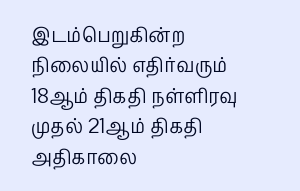இடம்பெறுகின்ற நிலையில் எதிர்வரும் 18ஆம் திகதி நள்ளிரவு முதல் 21ஆம் திகதி அதிகாலை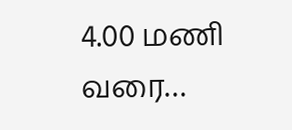4.00 மணி வரை…